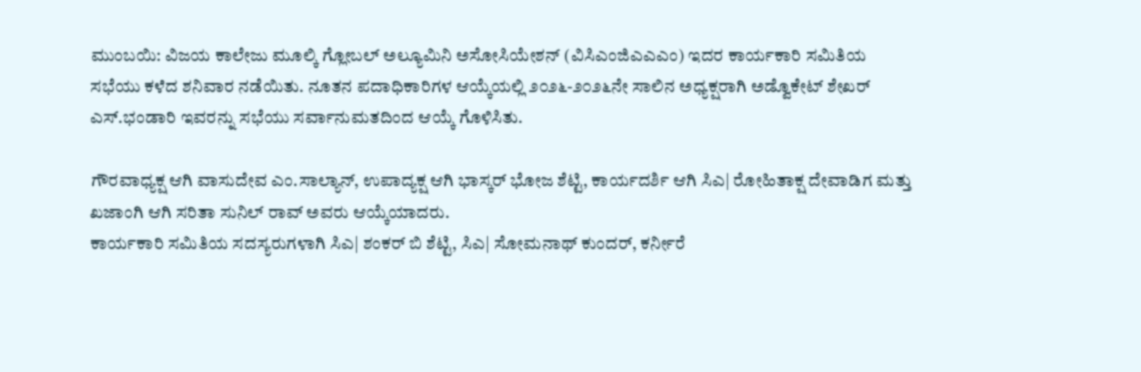ಮುಂಬಯಿ: ವಿಜಯ ಕಾಲೇಜು ಮೂಲ್ಕಿ ಗ್ಲೋಬಲ್ ಅಲ್ಯೂಮಿನಿ ಅಸೋಸಿಯೇಶನ್ (ವಿಸಿಎಂಜಿಎಎಎಂ) ಇದರ ಕಾರ್ಯಕಾರಿ ಸಮಿತಿಯ ಸಭೆಯು ಕಳೆದ ಶನಿವಾರ ನಡೆಯಿತು. ನೂತನ ಪದಾಧಿಕಾರಿಗಳ ಆಯ್ಕೆಯಲ್ಲಿ ೨೦೨೬-೨೦೨೬ನೇ ಸಾಲಿನ ಅಧ್ಯಕ್ಷರಾಗಿ ಅಡ್ವೊಕೇಟ್ ಶೇಖರ್ ಎಸ್.ಭಂಡಾರಿ ಇವರನ್ನು ಸಭೆಯು ಸರ್ವಾನುಮತದಿಂದ ಆಯ್ಕೆ ಗೊಳಿಸಿತು.

ಗೌರವಾಧ್ಯಕ್ಷ ಆಗಿ ವಾಸುದೇವ ಎಂ.ಸಾಲ್ಯಾನ್, ಉಪಾದ್ಯಕ್ಷ ಆಗಿ ಭಾಸ್ಕರ್ ಭೋಜ ಶೆಟ್ಟಿ, ಕಾರ್ಯದರ್ಶಿ ಆಗಿ ಸಿಎ| ರೋಹಿತಾಕ್ಷ ದೇವಾಡಿಗ ಮತ್ತು ಖಜಾಂಗಿ ಆಗಿ ಸರಿತಾ ಸುನಿಲ್ ರಾವ್ ಅವರು ಆಯ್ಕೆಯಾದರು.
ಕಾರ್ಯಕಾರಿ ಸಮಿತಿಯ ಸದಸ್ಯರುಗಳಾಗಿ ಸಿಎ| ಶಂಕರ್ ಬಿ ಶೆಟ್ಟಿ, ಸಿಎ| ಸೋಮನಾಥ್ ಕುಂದರ್, ಕರ್ನೀರೆ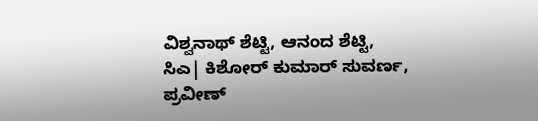ವಿಶ್ವನಾಥ್ ಶೆಟ್ಟಿ, ಆನಂದ ಶೆಟ್ಟಿ, ಸಿಎ| ಕಿಶೋರ್ ಕುಮಾರ್ ಸುವರ್ಣ, ಪ್ರವೀಣ್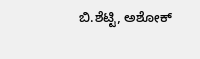ಬಿ.ಶೆಟ್ಟಿ, ಅಶೋಕ್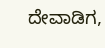ದೇವಾಡಿಗ,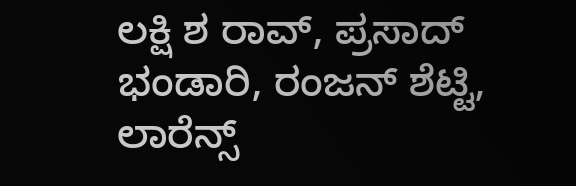ಲಕ್ಷಿ ಶ ರಾವ್, ಪ್ರಸಾದ್ ಭಂಡಾರಿ, ರಂಜನ್ ಶೆಟ್ಟಿ, ಲಾರೆನ್ಸ್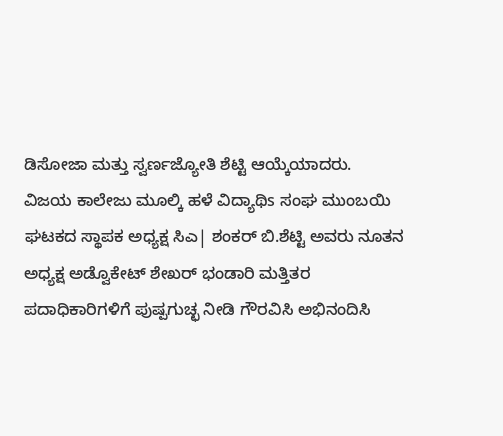ಡಿಸೋಜಾ ಮತ್ತು ಸ್ವರ್ಣಜ್ಯೋತಿ ಶೆಟ್ಟಿ ಆಯ್ಕೆಯಾದರು.
ವಿಜಯ ಕಾಲೇಜು ಮೂಲ್ಕಿ ಹಳೆ ವಿದ್ಯಾಥಿs ಸಂಘ ಮುಂಬಯಿ ಘಟಕದ ಸ್ಥಾಪಕ ಅಧ್ಯಕ್ಷ ಸಿಎ| ಶಂಕರ್ ಬಿ.ಶೆಟ್ಟಿ ಅವರು ನೂತನ ಅಧ್ಯಕ್ಷ ಅಡ್ವೊಕೇಟ್ ಶೇಖರ್ ಭಂಡಾರಿ ಮತ್ತಿತರ ಪದಾಧಿಕಾರಿಗಳಿಗೆ ಪುಷ್ಪಗುಚ್ಛ ನೀಡಿ ಗೌರವಿಸಿ ಅಭಿನಂದಿಸಿ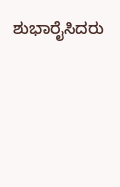ಶುಭಾರೈಸಿದರು